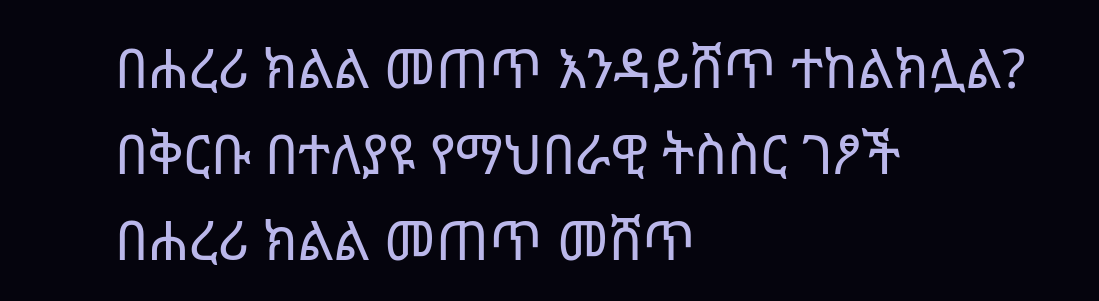በሐረሪ ክልል መጠጥ እንዳይሸጥ ተከልክሏል?
በቅርቡ በተለያዩ የማህበራዊ ትስስር ገፆች በሐረሪ ክልል መጠጥ መሸጥ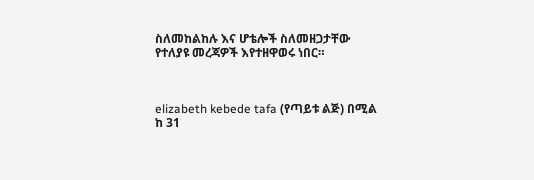ስለመከልከሉ እና ሆቴሎች ስለመዘጋታቸው የተለያዩ መረጃዎች እየተዘዋወሩ ነበር።



elizabeth kebede tafa (የጣይቱ ልጅ) በሚል ከ 31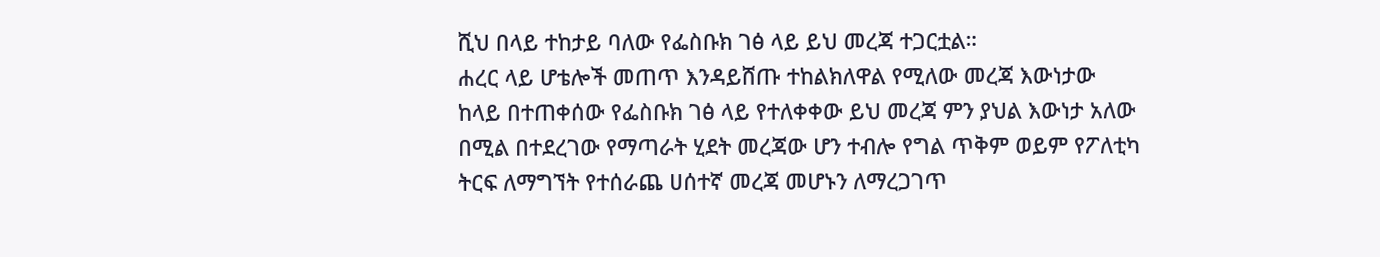ሺህ በላይ ተከታይ ባለው የፌስቡክ ገፅ ላይ ይህ መረጃ ተጋርቷል።
ሐረር ላይ ሆቴሎች መጠጥ እንዳይሸጡ ተከልክለዋል የሚለው መረጃ እውነታው
ከላይ በተጠቀሰው የፌስቡክ ገፅ ላይ የተለቀቀው ይህ መረጃ ምን ያህል እውነታ አለው በሚል በተደረገው የማጣራት ሂደት መረጃው ሆን ተብሎ የግል ጥቅም ወይም የፖለቲካ ትርፍ ለማግኘት የተሰራጨ ሀሰተኛ መረጃ መሆኑን ለማረጋገጥ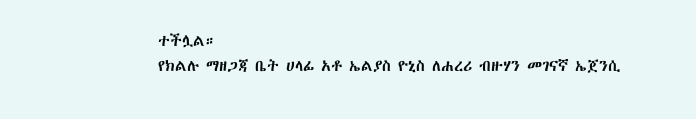ተችሏል።
የክልሉ ማዘጋጃ ቤት ሀላፊ አቶ ኤልያስ ዮኒስ ለሐረሪ ብዙሃን መገናኛ ኤጀንሲ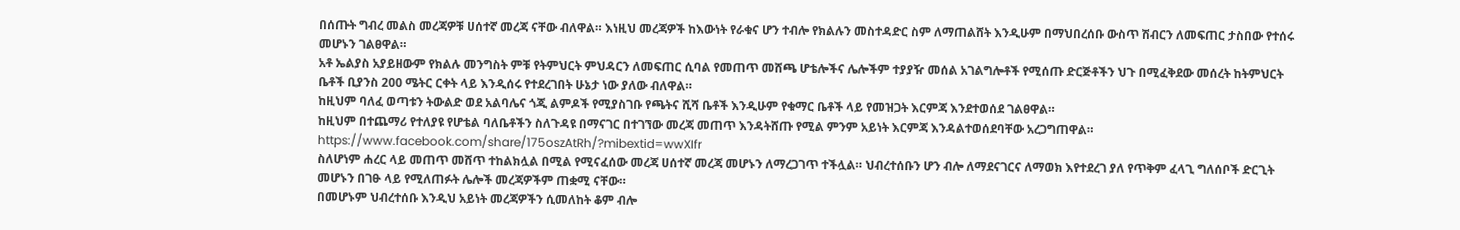በሰጡት ግብረ መልስ መረጃዎቹ ሀሰተኛ መረጃ ናቸው ብለዋል። እነዚህ መረጃዎች ከእውነት የራቁና ሆን ተብሎ የክልሉን መስተዳድር ስም ለማጠልሸት እንዲሁም በማህበረሰቡ ውስጥ ሽብርን ለመፍጠር ታስበው የተሰሩ መሆኑን ገልፀዋል።
አቶ ኤልያስ አያይዘውም የክልሉ መንግስት ምቹ የትምህርት ምህዳርን ለመፍጠር ሲባል የመጠጥ መሸጫ ሆቴሎችና ሌሎችም ተያያዥ መሰል አገልግሎቶች የሚሰጡ ድርጅቶችን ህጉ በሚፈቅደው መሰረት ከትምህርት ቤቶች ቢያንስ 200 ሜትር ርቀት ላይ እንዲሰሩ የተደረገበት ሁኔታ ነው ያለው ብለዋል።
ከዚህም ባለፈ ወጣቱን ትውልድ ወደ አልባሌና ጎጂ ልምዶች የሚያስገቡ የጫትና ሺሻ ቤቶች እንዲሁም የቁማር ቤቶች ላይ የመዝጋት እርምጃ እንደተወሰደ ገልፀዋል።
ከዚህም በተጨማሪ የተለያዩ የሆቴል ባለቤቶችን ስለጉዳዩ በማናገር በተገኘው መረጃ መጠጥ እንዳትሸጡ የሚል ምንም አይነት እርምጃ እንዳልተወሰደባቸው አረጋግጠዋል። https://www.facebook.com/share/175oszAtRh/?mibextid=wwXIfr
ስለሆነም ሐረር ላይ መጠጥ መሸጥ ተከልክሏል በሚል የሚናፈሰው መረጃ ሀሰተኛ መረጃ መሆኑን ለማረጋገጥ ተችሏል። ህብረተሰቡን ሆን ብሎ ለማደናገርና ለማወክ እየተደረገ ያለ የጥቅም ፈላጊ ግለሰቦች ድርጊት መሆኑን በገፁ ላይ የሚለጠፉት ሌሎች መረጃዎችም ጠቋሚ ናቸው።
በመሆኑም ህብረተሰቡ እንዲህ አይነት መረጃዎችን ሲመለከት ቆም ብሎ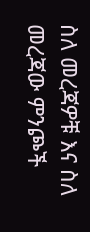ስለ መረጃዎቹ እና ስለ መረጃው ምንጮች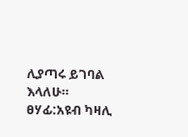ሊያጣሩ ይገባል እላለሁ።
ፀሃፊ:አዩብ ካዛሊ